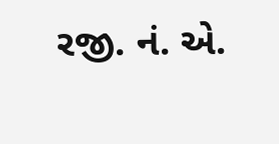રજી. નં. એ.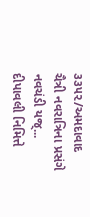૩૩૫૨/અમદાવાદ
ચૈત્રી નવરાત્રિના પ્રસંગે નવચંડી યજ્...
દીપાવલી નિમિત્તે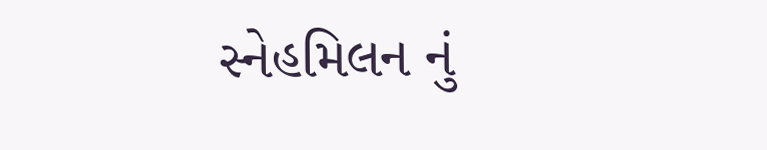સ્નેહમિલન નું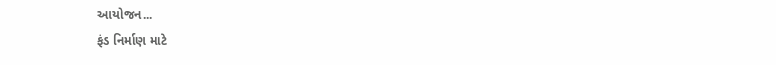આયોજન...
ફંડ નિર્માણ માટે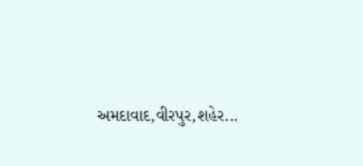અમદાવાદ,વીરપુર,શહેર...